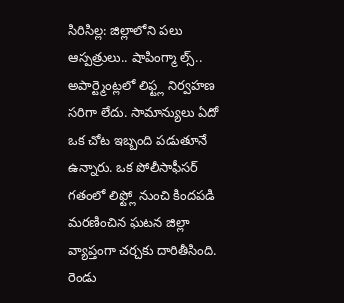సిరిసిల్ల: జిల్లాలోని పలు ఆస్పత్రులు.. షాపింగ్మా ల్స్.. అపార్ట్మెంట్లలో లిఫ్ట్ల నిర్వహణ సరిగా లేదు. సామాన్యులు ఏదో ఒక చోట ఇబ్బంది పడుతూనే ఉన్నారు. ఒక పోలీసాఫీసర్ గతంలో లిఫ్ట్లో నుంచి కిందపడి మరణించిన ఘటన జిల్లా వ్యాప్తంగా చర్చకు దారితీసింది. రెండు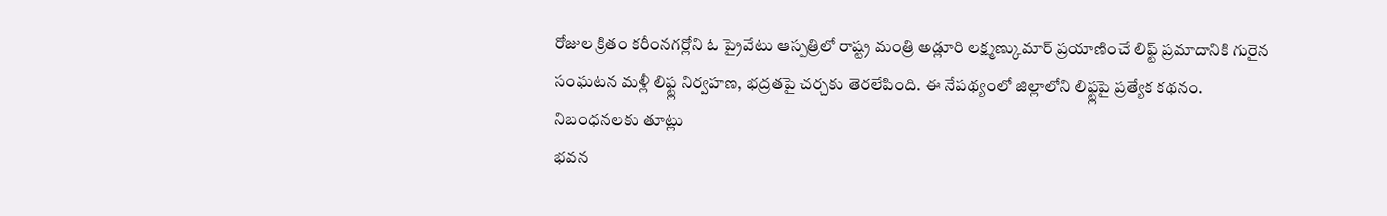రోజుల క్రితం కరీంనగర్లోని ఓ ప్రైవేటు ఆస్పత్రిలో రాష్ట్ర మంత్రి అడ్లూరి లక్ష్మణ్కుమార్ ప్రయాణించే లిఫ్ట్ ప్రమాదానికి గురైన సంఘటన మళ్లీ లిఫ్ట్ల నిర్వహణ, భద్రతపై చర్చకు తెరలేపింది. ఈ నేపథ్యంలో జిల్లాలోని లిఫ్ట్లపై ప్రత్యేక కథనం.
నిబంధనలకు తూట్లు
భవన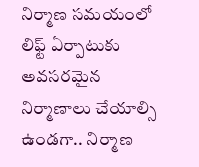నిర్మాణ సమయంలో లిఫ్ట్ ఏర్పాటుకు అవసరమైన నిర్మాణాలు చేయాల్సి ఉండగా.. నిర్మాణ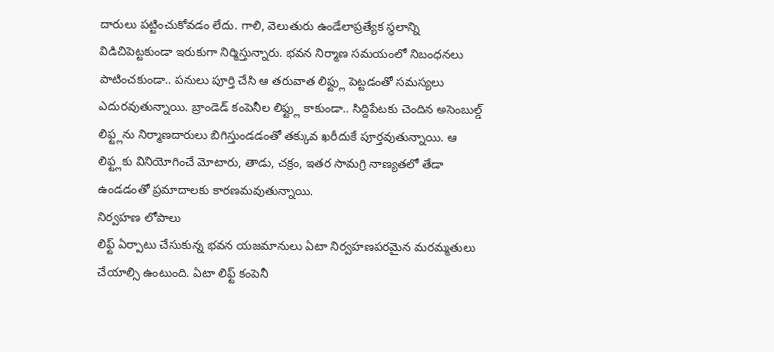దారులు పట్టించుకోవడం లేదు. గాలి, వెలుతురు ఉండేలాప్రత్యేక స్థలాన్ని విడిచిపెట్టకుండా ఇరుకుగా నిర్మిస్తున్నారు. భవన నిర్మాణ సమయంలో నిబంధనలు పాటించకుండా.. పనులు పూర్తి చేసి ఆ తరువాత లిఫ్ట్లు పెట్టడంతో సమస్యలు ఎదురవుతున్నాయి. బ్రాండెడ్ కంపెనీల లిఫ్ట్లు కాకుండా.. సిద్దిపేటకు చెందిన అసెంబుల్డ్ లిఫ్ట్లను నిర్మాణదారులు బిగిస్తుండడంతో తక్కువ ఖరీదుకే పూర్తవుతున్నాయి. ఆ లిఫ్ట్లకు వినియోగించే మోటారు, తాడు, చక్రం, ఇతర సామగ్రి నాణ్యతలో తేడా ఉండడంతో ప్రమాదాలకు కారణమవుతున్నాయి.
నిర్వహణ లోపాలు
లిఫ్ట్ ఏర్పాటు చేసుకున్న భవన యజమానులు ఏటా నిర్వహణపరమైన మరమ్మతులు చేయాల్సి ఉంటుంది. ఏటా లిఫ్ట్ కంపెనీ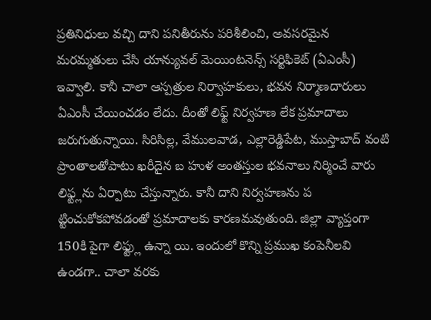ప్రతినిధులు వచ్చి దాని పనితీరును పరిశీలించి, అవసరమైన మరమ్మతులు చేసి యాన్యువల్ మెయింటనెన్స్ సర్టిఫికెట్ (ఏఎంసీ) ఇవ్వాలి. కానీ చాలా ఆస్పత్రుల నిర్వాహకులు, భవన నిర్మాణదారులు ఏఎంసీ చేయించడం లేదు. దీంతో లిఫ్ట్ నిర్వహణ లేక ప్రమాదాలు జరుగుతున్నాయి. సిరిసిల్ల, వేములవాడ, ఎల్లారెడ్డిపేట, ముస్తాబాద్ వంటి ప్రాంతాలతోపాటు ఖరీదైన బ హుళ అంతస్తుల భవనాలు నిర్మించే వారు లిఫ్ట్లను ఏర్పాటు చేస్తున్నారు. కానీ దాని నిర్వహణను ప ట్టించుకోకపోవడంతో ప్రమాదాలకు కారణమవుతుంది. జిల్లా వ్యాప్తంగా 150కి పైగా లిఫ్ట్లు ఉన్నా యి. ఇందులో కొన్ని ప్రముఖ కంపెనీలవి ఉండగా.. చాలా వరకు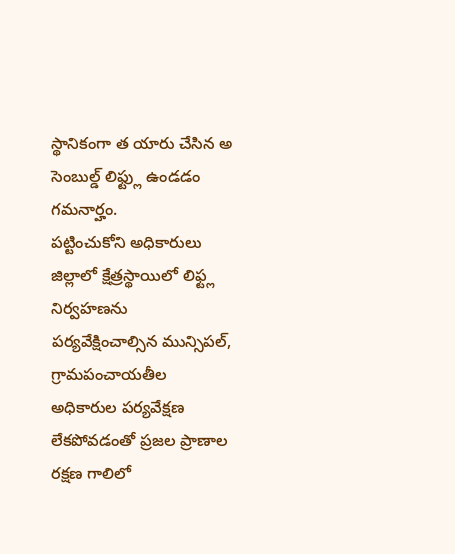స్థానికంగా త యారు చేసిన అ సెంబుల్డ్ లిఫ్ట్లు ఉండడం గమనార్హం.
పట్టించుకోని అధికారులు
జిల్లాలో క్షేత్రస్థాయిలో లిఫ్ట్ల నిర్వహణను పర్యవేక్షించాల్సిన మున్సిపల్, గ్రామపంచాయతీల అధికారుల పర్యవేక్షణ లేకపోవడంతో ప్రజల ప్రాణాల రక్షణ గాలిలో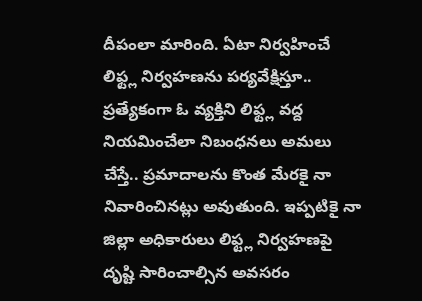దీపంలా మారింది. ఏటా నిర్వహించే లిఫ్ట్ల నిర్వహణను పర్యవేక్షిస్తూ.. ప్రత్యేకంగా ఓ వ్యక్తిని లిఫ్ట్ల వద్ద నియమించేలా నిబంధనలు అమలు చేస్తే.. ప్రమాదాలను కొంత మేరకై నా నివారించినట్లు అవుతుంది. ఇప్పటికై నా జిల్లా అధికారులు లిఫ్ట్ల నిర్వహణపై దృష్టి సారించాల్సిన అవసరం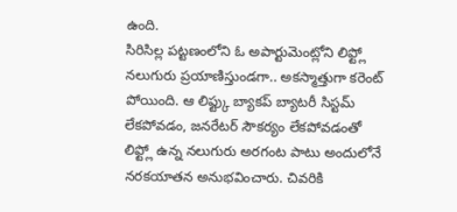ఉంది.
సిరిసిల్ల పట్టణంలోని ఓ అపార్టుమెంట్లోని లిఫ్ట్లో నలుగురు ప్రయాణిస్తుండగా.. అకస్మాత్తుగా కరెంట్ పోయింది. ఆ లిఫ్ట్కు బ్యాకప్ బ్యాటరీ సిస్టమ్ లేకపోవడం, జనరేటర్ సౌకర్యం లేకపోవడంతో లిఫ్ట్లో ఉన్న నలుగురు అరగంట పాటు అందులోనే నరకయాతన అనుభవించారు. చివరికి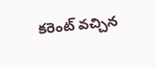కరెంట్ వచ్చిన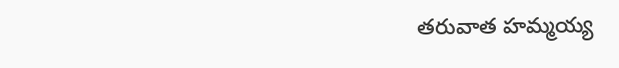తరువాత హమ్మయ్య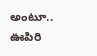అంటూ.. ఊపిరి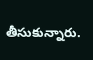తీసుకున్నారు.